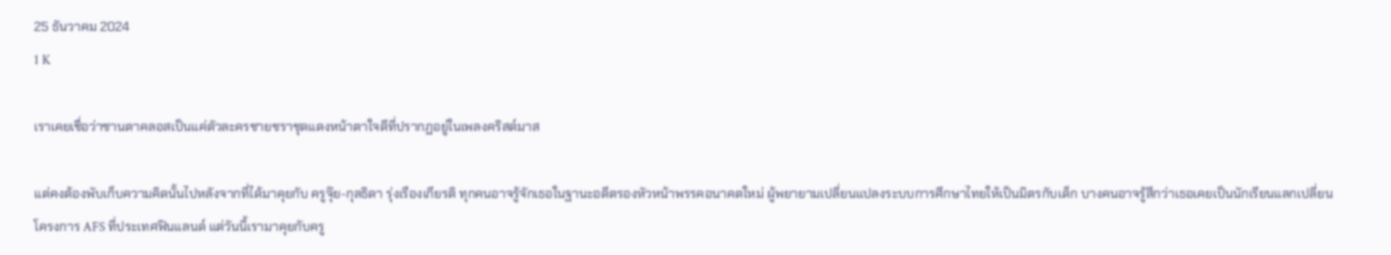25 ธันวาคม 2024
1 K

เราเคยเชื่อว่าซานตาคลอสเป็นแค่ตัวละครชายชราชุดแดงหน้าตาใจดีที่ปรากฏอยู่ในเพลงคริสต์มาส

แต่คงต้องพับเก็บความคิดนั้นไปหลังจากที่ได้มาคุยกับ ครูจุ๊ย-กุลธิดา รุ่งเรืองเกียรติ ทุกคนอาจรู้จักเธอในฐานะอดีตรองหัวหน้าพรรคอนาคตใหม่ ผู้พยายามเปลี่ยนแปลงระบบการศึกษาไทยให้เป็นมิตรกับเด็ก บางคนอาจรู้สึกว่าเธอเคยเป็นนักเรียนแลกเปลี่ยนโครงการ AFS ที่ประเทศฟินแลนด์ แต่วันนี้เรามาคุยกับครู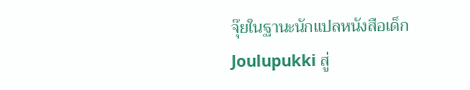จุ๊ยในฐานะนักแปลหนังสือเด็ก Joulupukki สู่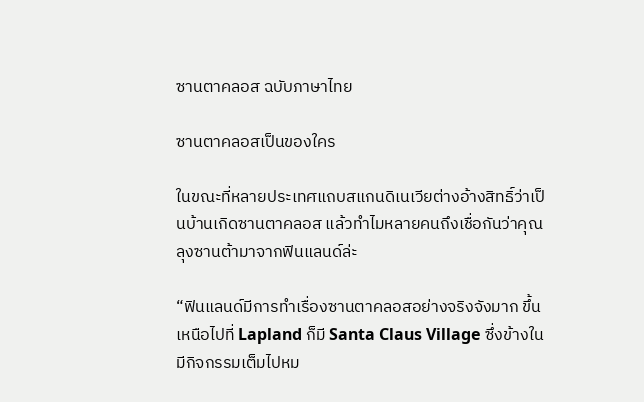ซานตาคลอส ฉบับภาษาไทย

ซานตาคลอสเป็นของใคร

ในขณะที่หลายประเทศแถบสแกนดิเนเวียต่างอ้างสิทธิ์ว่าเป็นบ้านเกิดซานตาคลอส แล้วทำไมหลายคนถึงเชื่อกันว่าคุณลุงซานต้ามาจากฟินแลนด์ล่ะ

“ฟินแลนด์มีการทำเรื่องซานตาคลอสอย่างจริงจังมาก ขึ้นเหนือไปที่ Lapland ก็มี Santa Claus Village ซึ่งข้างในมีกิจกรรมเต็มไปหม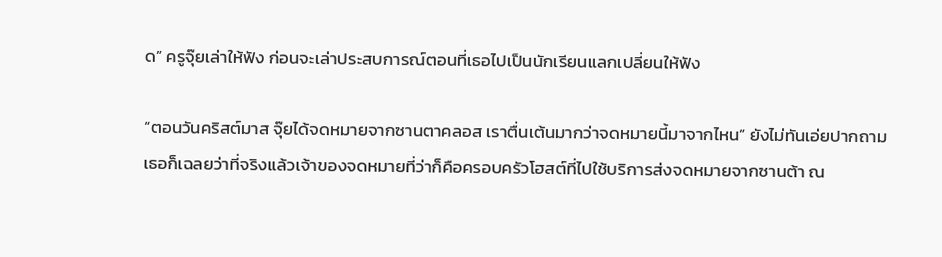ด” ครูจุ๊ยเล่าให้ฟัง ก่อนจะเล่าประสบการณ์ตอนที่เธอไปเป็นนักเรียนแลกเปลี่ยนให้ฟัง

“ตอนวันคริสต์มาส จุ๊ยได้จดหมายจากซานตาคลอส เราตื่นเต้นมากว่าจดหมายนี้มาจากไหน” ยังไม่ทันเอ่ยปากถาม เธอก็เฉลยว่าที่จริงแล้วเจ้าของจดหมายที่ว่าก็คือครอบครัวโฮสต์ที่ไปใช้บริการส่งจดหมายจากซานต้า ณ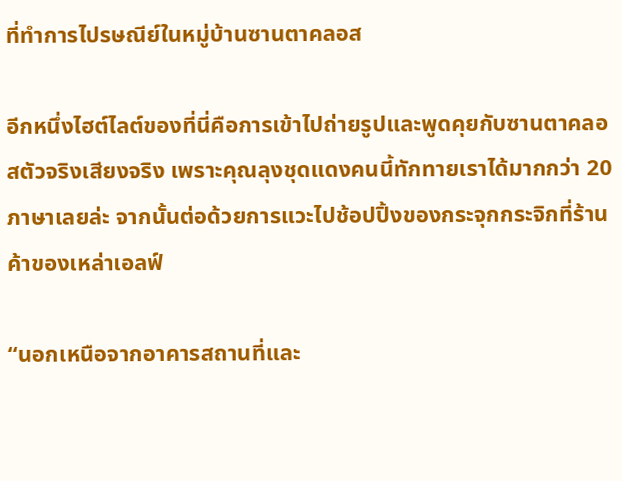ที่ทำการไปรษณีย์ในหมู่บ้านซานตาคลอส

อีกหนึ่งไฮต์ไลต์ของที่นี่คือการเข้าไปถ่ายรูปและพูดคุยกับซานตาคลอสตัวจริงเสียงจริง เพราะคุณลุงชุดแดงคนนี้ทักทายเราได้มากกว่า 20 ภาษาเลยล่ะ จากนั้นต่อด้วยการแวะไปช้อปปิ้งของกระจุกกระจิกที่ร้านค้าของเหล่าเอลฟ์

“นอกเหนือจากอาคารสถานที่และ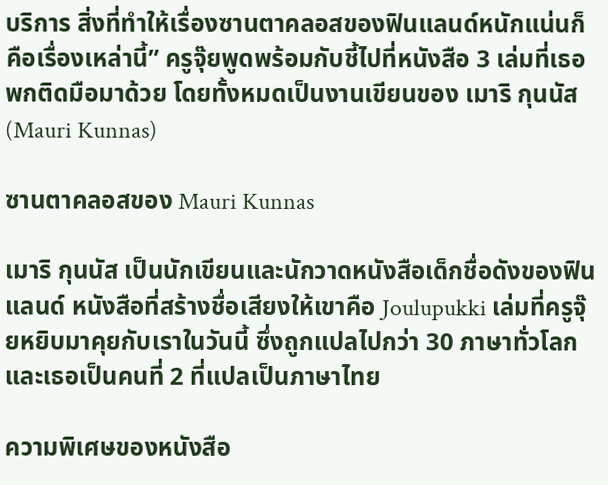บริการ สิ่งที่ทำให้เรื่องซานตาคลอสของฟินแลนด์หนักแน่นก็คือเรื่องเหล่านี้” ครูจุ๊ยพูดพร้อมกับชี้ไปที่หนังสือ 3 เล่มที่เธอพกติดมือมาด้วย โดยทั้งหมดเป็นงานเขียนของ เมาริ กุนนัส (Mauri Kunnas)

ซานตาคลอสของ Mauri Kunnas

เมาริ กุนนัส เป็นนักเขียนและนักวาดหนังสือเด็กชื่อดังของฟินแลนด์ หนังสือที่สร้างชื่อเสียงให้เขาคือ Joulupukki เล่มที่ครูจุ๊ยหยิบมาคุยกับเราในวันนี้ ซึ่งถูกแปลไปกว่า 30 ภาษาทั่วโลก และเธอเป็นคนที่ 2 ที่แปลเป็นภาษาไทย

ความพิเศษของหนังสือ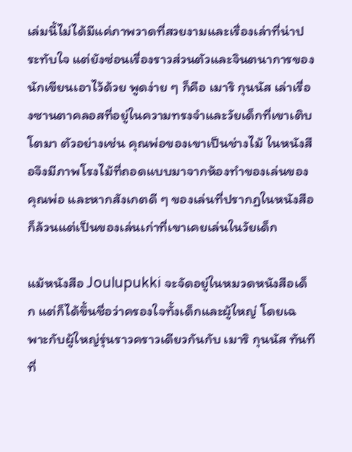เล่มนี้ไม่ได้มีแค่ภาพวาดที่สวยงามและเรื่องเล่าที่น่าประทับใจ แต่ยังซ่อนเรื่องราวส่วนตัวและจินตนาการของนักเขียนเอาไว้ด้วย พูดง่าย ๆ ก็คือ เมาริ กุนนัส เล่าเรื่องซานตาคลอสที่อยู่ในความทรงจำและวัยเด็กที่เขาเติบโตมา ตัวอย่างเช่น คุณพ่อของเขาเป็นช่างไม้ ในหนังสือจึงมีภาพโรงไม้ที่ถอดแบบมาจากห้องทำของเล่นของคุณพ่อ และหากสังเกตดี ๆ ของเล่นที่ปรากฏในหนังสือก็ล้วนแต่เป็นของเล่นเก่าที่เขาเคยเล่นในวัยเด็ก

แม้หนังสือ Joulupukki จะจัดอยู่ในหมวดหนังสือเด็ก แต่ก็ได้ขึ้นชื่อว่าครองใจทั้งเด็กและผู้ใหญ่ โดยเฉพาะกับผู้ใหญ่รุ่นราวคราวเดียวกันกับ เมาริ กุนนัส ทันทีที่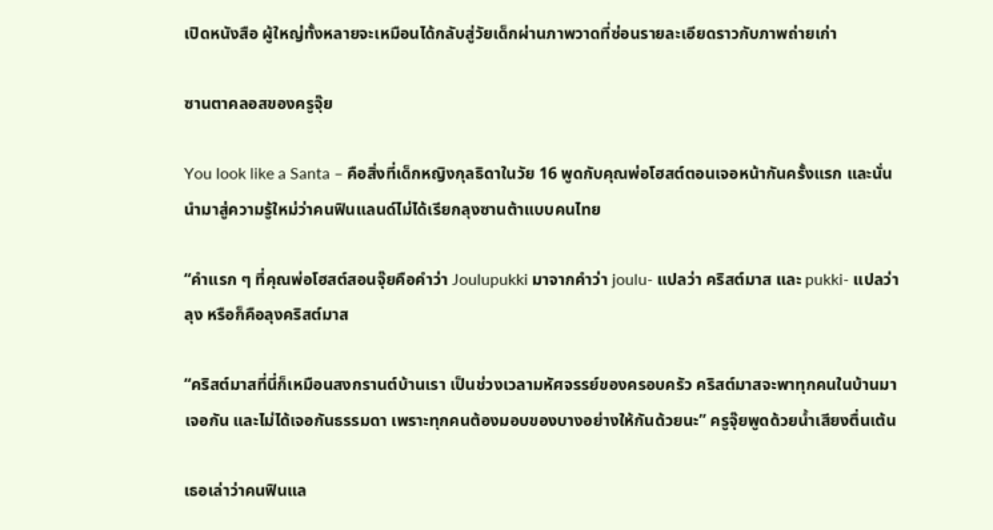เปิดหนังสือ ผู้ใหญ่ทั้งหลายจะเหมือนได้กลับสู่วัยเด็กผ่านภาพวาดที่ซ่อนรายละเอียดราวกับภาพถ่ายเก่า

ซานตาคลอสของครูจุ๊ย

You look like a Santa – คือสิ่งที่เด็กหญิงกุลธิดาในวัย 16 พูดกับคุณพ่อโฮสต์ตอนเจอหน้ากันครั้งแรก และนั่นนำมาสู่ความรู้ใหม่ว่าคนฟินแลนด์ไม่ได้เรียกลุงซานต้าแบบคนไทย

“คำแรก ๆ ที่คุณพ่อโฮสต์สอนจุ๊ยคือคำว่า Joulupukki มาจากคำว่า joulu- แปลว่า คริสต์มาส และ pukki- แปลว่า ลุง หรือก็คือลุงคริสต์มาส

“คริสต์มาสที่นี่ก็เหมือนสงกรานต์บ้านเรา เป็นช่วงเวลามหัศจรรย์ของครอบครัว คริสต์มาสจะพาทุกคนในบ้านมาเจอกัน และไม่ได้เจอกันธรรมดา เพราะทุกคนต้องมอบของบางอย่างให้กันด้วยนะ” ครูจุ๊ยพูดด้วยน้ำเสียงตื่นเต้น

เธอเล่าว่าคนฟินแล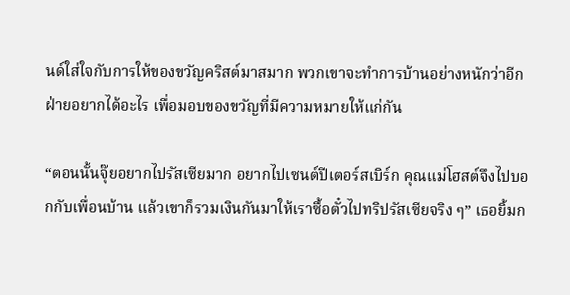นด์ใส่ใจกับการให้ของขวัญคริสต์มาสมาก พวกเขาจะทำการบ้านอย่างหนักว่าอีกฝ่ายอยากได้อะไร เพื่อมอบของขวัญที่มีความหมายให้แก่กัน

“ตอนนั้นจุ๊ยอยากไปรัสเซียมาก อยากไปเซนต์ปีเตอร์สเบิร์ก คุณแม่โฮสต์จึงไปบอกกับเพื่อนบ้าน แล้วเขาก็รวมเงินกันมาให้เราซื้อตั๋วไปทริปรัสเซียจริง ๆ” เธอยิ้มก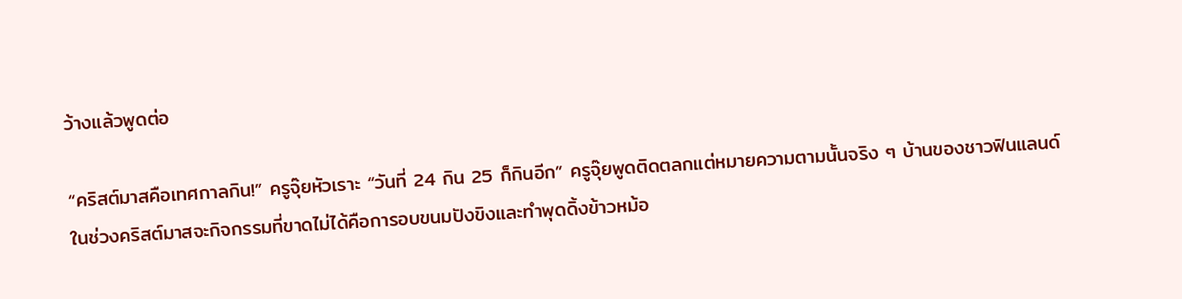ว้างแล้วพูดต่อ

“คริสต์มาสคือเทศกาลกิน!” ครูจุ๊ยหัวเราะ “วันที่ 24 กิน 25 ก็กินอีก” ครูจุ๊ยพูดติดตลกแต่หมายความตามนั้นจริง ๆ บ้านของชาวฟินแลนด์ในช่วงคริสต์มาสจะกิจกรรมที่ขาดไม่ได้คือการอบขนมปังขิงและทำพุดดิ้งข้าวหม้อ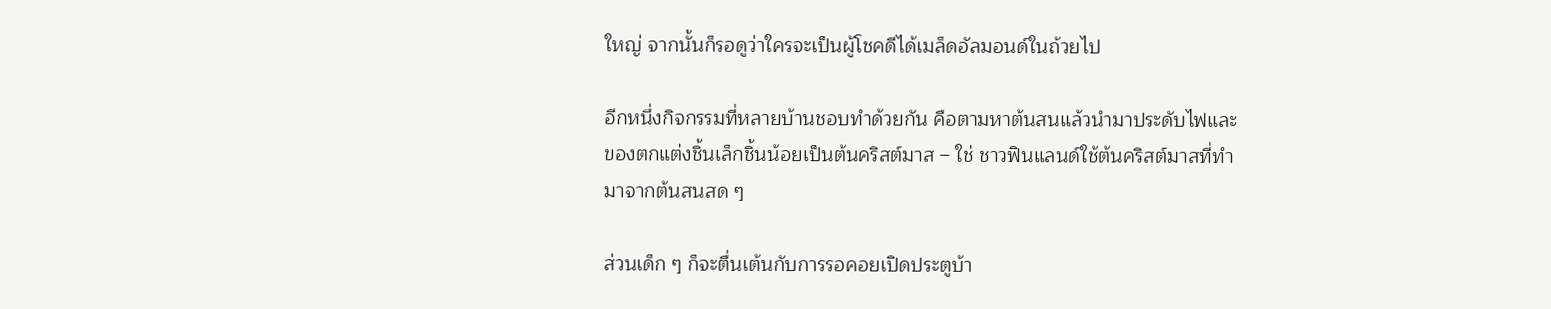ใหญ่ จากนั้นก็รอดูว่าใครจะเป็นผู้โชคดีได้เมล็ดอัลมอนด์ในถ้วยไป

อีกหนึ่งกิจกรรมที่หลายบ้านชอบทำด้วยกัน คือตามหาต้นสนแล้วนำมาประดับไฟและของตกแต่งชิ้นเล็กชิ้นน้อยเป็นต้นคริสต์มาส – ใช่ ชาวฟินแลนด์ใช้ต้นคริสต์มาสที่ทำมาจากต้นสนสด ๆ

ส่วนเด็ก ๆ ก็จะตื่นเต้นกับการรอคอยเปิดประตูบ้า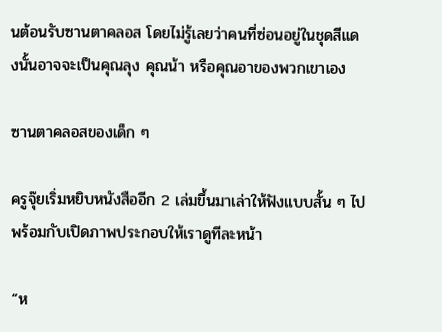นต้อนรับซานตาคลอส โดยไม่รู้เลยว่าคนที่ซ่อนอยู่ในชุดสีแดงนั้นอาจจะเป็นคุณลุง คุณน้า หรือคุณอาของพวกเขาเอง

ซานตาคลอสของเด็ก ๆ

ครูจุ๊ยเริ่มหยิบหนังสืออีก 2 เล่มขึ้นมาเล่าให้ฟังแบบสั้น ๆ ไปพร้อมกับเปิดภาพประกอบให้เราดูทีละหน้า

“ห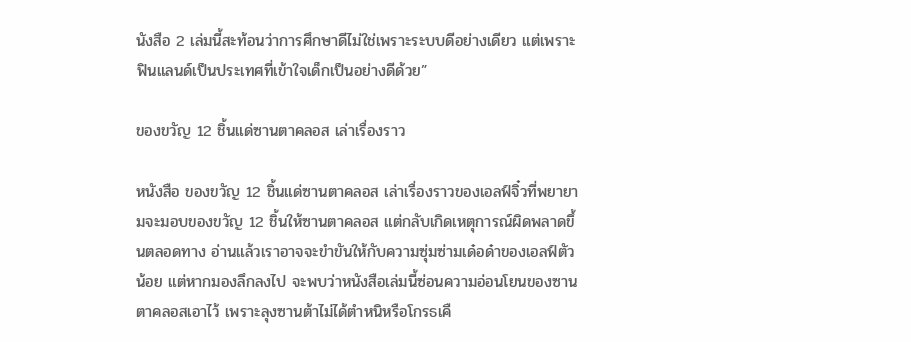นังสือ 2 เล่มนี้สะท้อนว่าการศึกษาดีไม่ใช่เพราะระบบดีอย่างเดียว แต่เพราะฟินแลนด์เป็นประเทศที่เข้าใจเด็กเป็นอย่างดีด้วย”

ของขวัญ 12 ชิ้นแด่ซานตาคลอส เล่าเรื่องราว

หนังสือ ของขวัญ 12 ชิ้นแด่ซานตาคลอส เล่าเรื่องราวของเอลฟ์จิ๋วที่พยายามจะมอบของขวัญ 12 ชิ้นให้ซานตาคลอส แต่กลับเกิดเหตุการณ์ผิดพลาดขึ้นตลอดทาง อ่านแล้วเราอาจจะขำขันให้กับความซุ่มซ่ามเด๋อด๋าของเอลฟ์ตัวน้อย แต่หากมองลึกลงไป จะพบว่าหนังสือเล่มนี้ซ่อนความอ่อนโยนของซานตาคลอสเอาไว้ เพราะลุงซานต้าไม่ได้ตำหนิหรือโกรธเคื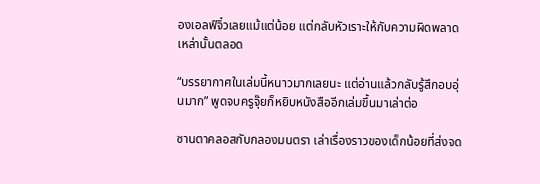องเอลฟ์จิ๋วเลยแม้แต่น้อย แต่กลับหัวเราะให้กับความผิดพลาดเหล่านั้นตลอด

“บรรยากาศในเล่มนี้หนาวมากเลยนะ แต่อ่านแล้วกลับรู้สึกอบอุ่นมาก” พูดจบครูจุ๊ยก็หยิบหนังสืออีกเล่มขึ้นมาเล่าต่อ

ซานตาคลอสกับกลองมนตรา เล่าเรื่องราวของเด็กน้อยที่ส่งจด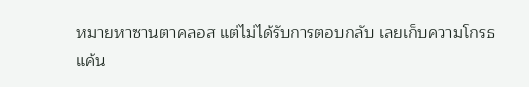หมายหาซานตาคลอส แต่ไม่ได้รับการตอบกลับ เลยเก็บความโกรธแค้น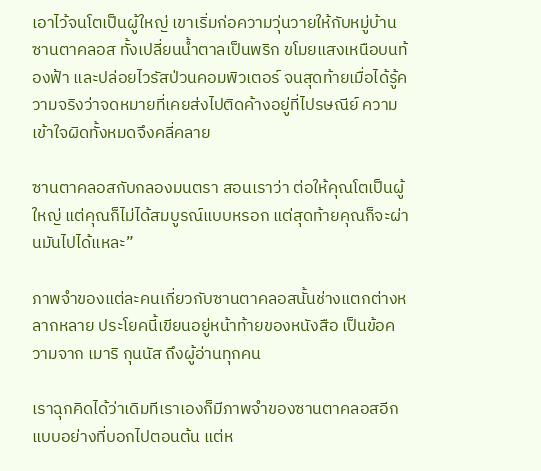เอาไว้จนโตเป็นผู้ใหญ่ เขาเริ่มก่อความวุ่นวายให้กับหมู่บ้านซานตาคลอส ทั้งเปลี่ยนน้ำตาลเป็นพริก ขโมยแสงเหนือบนท้องฟ้า และปล่อยไวรัสป่วนคอมพิวเตอร์ จนสุดท้ายเมื่อได้รู้ความจริงว่าจดหมายที่เคยส่งไปติดค้างอยู่ที่ไปรษณีย์ ความเข้าใจผิดทั้งหมดจึงคลี่คลาย

ซานตาคลอสกับกลองมนตรา สอนเราว่า ต่อให้คุณโตเป็นผู้ใหญ่ แต่คุณก็ไม่ได้สมบูรณ์แบบหรอก แต่สุดท้ายคุณก็จะผ่านมันไปได้แหละ”

ภาพจำของแต่ละคนเกี่ยวกับซานตาคลอสนั้นช่างแตกต่างหลากหลาย ประโยคนี้เขียนอยู่หน้าท้ายของหนังสือ เป็นข้อความจาก เมาริ กุนนัส ถึงผู้อ่านทุกคน

เราฉุกคิดได้ว่าเดิมทีเราเองก็มีภาพจำของซานตาคลอสอีกแบบอย่างที่บอกไปตอนต้น แต่ห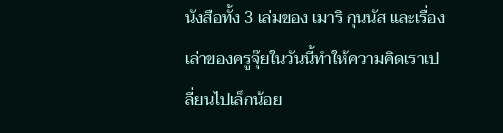นังสือทั้ง 3 เล่มของ เมาริ กุนนัส และเรื่องเล่าของครูจุ๊ยในวันนี้ทำให้ความคิดเราเปลี่ยนไปเล็กน้อย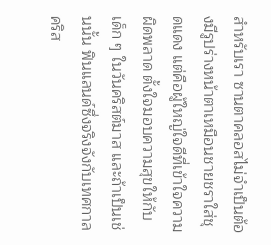สำหรับเรา ซานตาคลอสไม่จำเป็นต้องมีรูปร่างหน้าตาเหมือนชายชราใส่ชุดแดง แต่คือผู้ใหญ่ใจดีที่เข้าใจความผิดพลาด ตั้งใจมอบความสุขให้กับเด็ก ๆ ในวันคริสต์มาส และถ้าเป็นเช่นนั้น ฟินแลนด์ซึ่งจริงจังกับเทศกาลคริส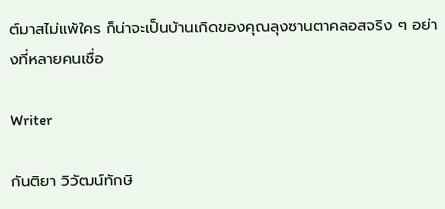ต์มาสไม่แพ้ใคร ก็น่าจะเป็นบ้านเกิดของคุณลุงซานตาคลอสจริง ๆ อย่างที่หลายคนเชื่อ

Writer

กันติยา วิวัฒน์ทักษิ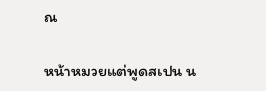ณ

หน้าหมวยแต่พูดสเปน น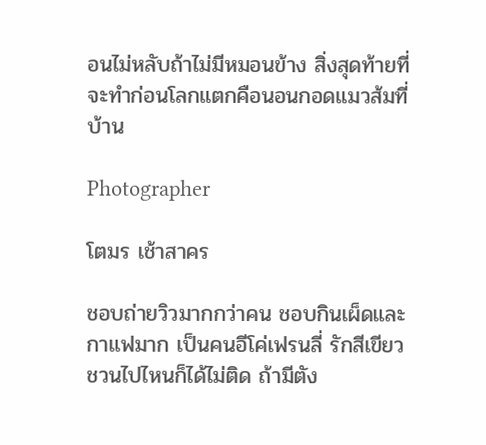อนไม่หลับถ้าไม่มีหมอนข้าง สิ่งสุดท้ายที่จะทำก่อนโลกแตกคือนอนกอดแมวส้มที่บ้าน

Photographer

โตมร เช้าสาคร

ชอบถ่ายวิวมากกว่าคน ชอบกินเผ็ดและกาแฟมาก เป็นคนอีโค่เฟรนลี่ รักสีเขียว ชวนไปไหนก็ได้ไม่ติด ถ้ามีตัง